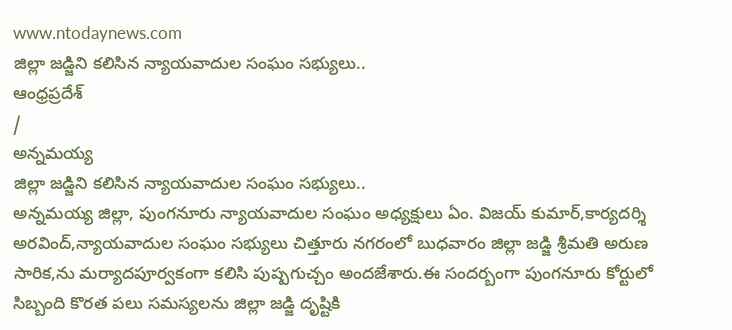www.ntodaynews.com
జిల్లా జడ్జిని కలిసిన న్యాయవాదుల సంఘం సభ్యులు..
ఆంధ్రప్రదేశ్
/
అన్నమయ్య
జిల్లా జడ్జిని కలిసిన న్యాయవాదుల సంఘం సభ్యులు..
అన్నమయ్య జిల్లా, పుంగనూరు న్యాయవాదుల సంఘం అధ్యక్షులు ఏం. విజయ్ కుమార్,కార్యదర్శి అరవింద్,న్యాయవాదుల సంఘం సభ్యులు చిత్తూరు నగరంలో బుధవారం జిల్లా జడ్జి శ్రీమతి అరుణ సారిక,ను మర్యాదపూర్వకంగా కలిసి పుష్పగుచ్చం అందజేశారు.ఈ సందర్బంగా పుంగనూరు కోర్టులో సిబ్బంది కొరత పలు సమస్యలను జిల్లా జడ్జి దృష్టికి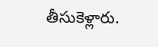తీసుకెళ్లారు.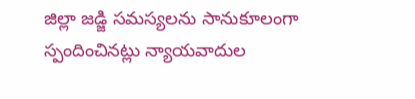జిల్లా జడ్జి సమస్యలను సానుకూలంగా స్పందించినట్లు న్యాయవాదుల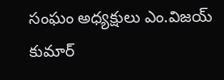సంఘం అధ్యక్షులు ఎం.విజయ్ కుమార్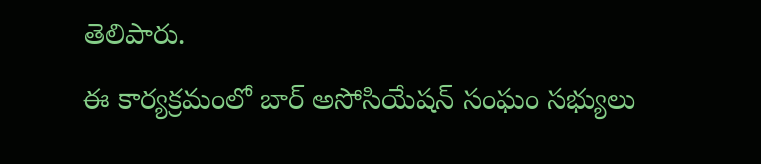తెలిపారు.
ఈ కార్యక్రమంలో బార్ అసోసియేషన్ సంఘం సభ్యులు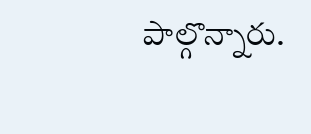పాల్గొన్నారు.